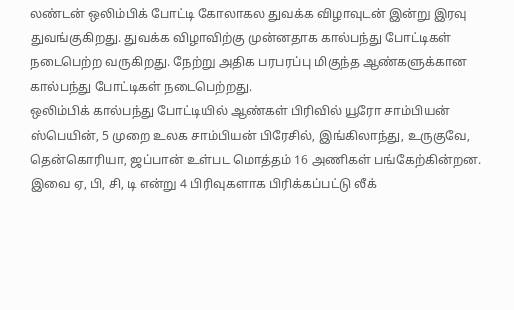லண்டன் ஒலிம்பிக் போட்டி கோலாகல துவக்க விழாவுடன் இன்று இரவு துவங்குகிறது. துவக்க விழாவிற்கு முன்னதாக கால்பந்து போட்டிகள் நடைபெற்ற வருகிறது. நேற்று அதிக பரபரப்பு மிகுந்த ஆண்களுக்கான கால்பந்து போட்டிகள் நடைபெற்றது.
ஒலிம்பிக் கால்பந்து போட்டியில் ஆண்கள் பிரிவில் யூரோ சாம்பியன் ஸ்பெயின், 5 முறை உலக சாம்பியன் பிரேசில், இங்கிலாந்து, உருகுவே, தென்கொரியா, ஜப்பான் உள்பட மொத்தம் 16 அணிகள் பங்கேற்கின்றன. இவை ஏ, பி, சி, டி என்று 4 பிரிவுகளாக பிரிக்கப்பட்டு லீக்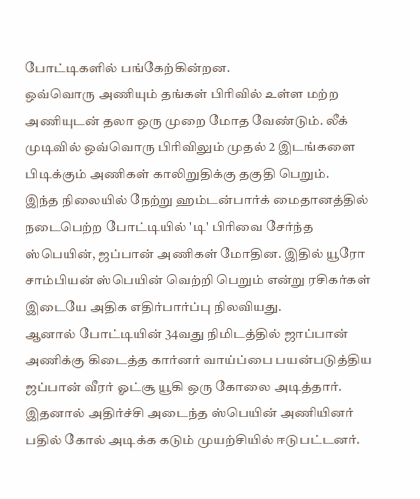போட்டிகளில் பங்கேற்கின்றன.
ஒவ்வொரு அணியும் தங்கள் பிரிவில் உள்ள மற்ற அணியுடன் தலா ஒரு முறை மோத வேண்டும். லீக் முடிவில் ஒவ்வொரு பிரிவிலும் முதல் 2 இடங்களை பிடிக்கும் அணிகள் காலிறுதிக்கு தகுதி பெறும்.
இந்த நிலையில் நேற்று ஹம்டன்பார்க் மைதானத்தில் நடைபெற்ற போட்டியில் 'டி' பிரிவை சேர்ந்த ஸ்பெயின், ஜப்பான் அணிகள் மோதின. இதில் யூரோ சாம்பியன் ஸ்பெயின் வெற்றி பெறும் என்று ரசிகர்கள் இடையே அதிக எதிர்பார்ப்பு நிலவியது.
ஆனால் போட்டியின் 34வது நிமிடத்தில் ஜாப்பான் அணிக்கு கிடைத்த கார்னர் வாய்ப்பை பயன்படுத்திய ஜப்பான் வீரர் ஓட்சூ யூகி ஒரு கோலை அடித்தார். இதனால் அதிர்ச்சி அடைந்த ஸ்பெயின் அணியினர் பதில் கோல் அடிக்க கடும் முயற்சியில் ஈடுபட்டனர்.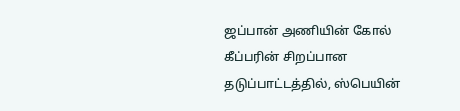ஜப்பான் அணியின் கோல் கீப்பரின் சிறப்பான தடுப்பாட்டத்தில், ஸ்பெயின்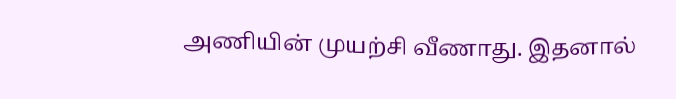அணியின் முயற்சி வீணாது. இதனால்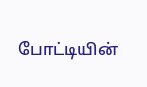போட்டியின்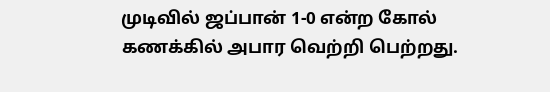முடிவில் ஜப்பான் 1-0 என்ற கோல் கணக்கில் அபார வெற்றி பெற்றது.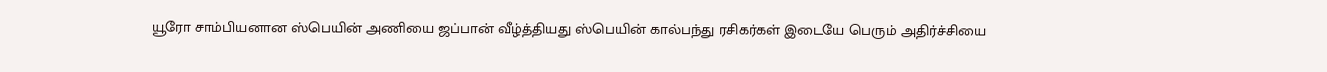யூரோ சாம்பியனான ஸ்பெயின் அணியை ஜப்பான் வீழ்த்தியது ஸ்பெயின் கால்பந்து ரசிகர்கள் இடையே பெரும் அதிர்ச்சியை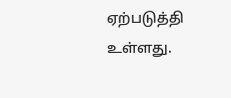ஏற்படுத்தி உள்ளது.